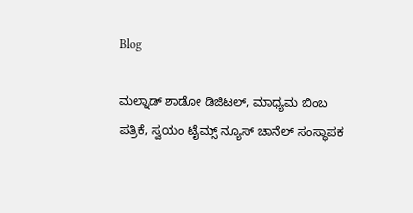Blog

ಮಲ್ನಾಡ್ ಶಾಡೋ ಡಿಜಿಟಲ್, ಮಾಧ್ಯಮ ಬಿಂಬ ಪತ್ರಿಕೆ, ಸ್ವಯಂ ಟೈಮ್ಸ್ ನ್ಯೂಸ್ ಚಾನೆಲ್ ಸಂಸ್ಥಾಪಕ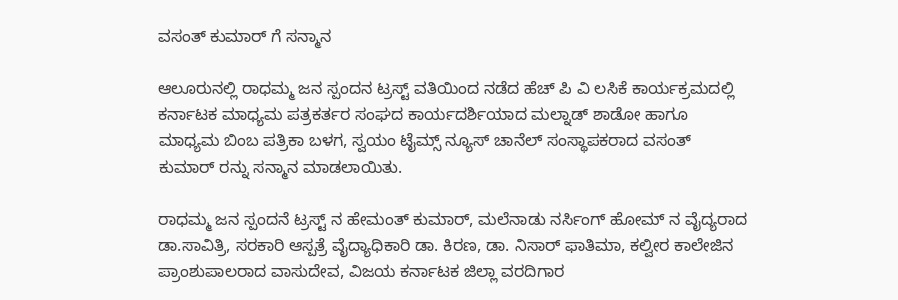ವಸಂತ್ ಕುಮಾರ್ ಗೆ ಸನ್ಮಾನ

ಆಲೂರುನಲ್ಲಿ ರಾಧಮ್ಮ ಜನ ಸ್ಪಂದನ ಟ್ರಸ್ಟ್ ವತಿಯಿಂದ ನಡೆದ ಹೆಚ್ ಪಿ ವಿ ಲಸಿಕೆ ಕಾರ್ಯಕ್ರಮದಲ್ಲಿ ಕರ್ನಾಟಕ ಮಾಧ್ಯಮ ಪತ್ರಕರ್ತರ ಸಂಘದ ಕಾರ್ಯದರ್ಶಿಯಾದ ಮಲ್ನಾಡ್ ಶಾಡೋ ಹಾಗೂ ಮಾಧ್ಯಮ ಬಿಂಬ ಪತ್ರಿಕಾ ಬಳಗ, ಸ್ವಯಂ ಟೈಮ್ಸ್ ನ್ಯೂಸ್ ಚಾನೆಲ್ ಸಂಸ್ಥಾಪಕರಾದ ವಸಂತ್ ಕುಮಾರ್ ರನ್ನು ಸನ್ಮಾನ ಮಾಡಲಾಯಿತು.

ರಾಧಮ್ಮ ಜನ ಸ್ಪಂದನೆ ಟ್ರಸ್ಟ್ ನ ಹೇಮಂತ್ ಕುಮಾರ್, ಮಲೆನಾಡು ನರ್ಸಿಂಗ್ ಹೋಮ್ ನ ವೈದ್ಯರಾದ ಡಾ.ಸಾವಿತ್ರಿ, ಸರಕಾರಿ ಆಸ್ಪತ್ರೆ ವೈದ್ಯಾಧಿಕಾರಿ ಡಾ. ಕಿರಣ, ಡಾ. ನಿಸಾರ್ ಫಾತಿಮಾ, ಕಲ್ವೀರ ಕಾಲೇಜಿನ ಪ್ರಾಂಶುಪಾಲರಾದ ವಾಸುದೇವ, ವಿಜಯ ಕರ್ನಾಟಕ ಜಿಲ್ಲಾ ವರದಿಗಾರ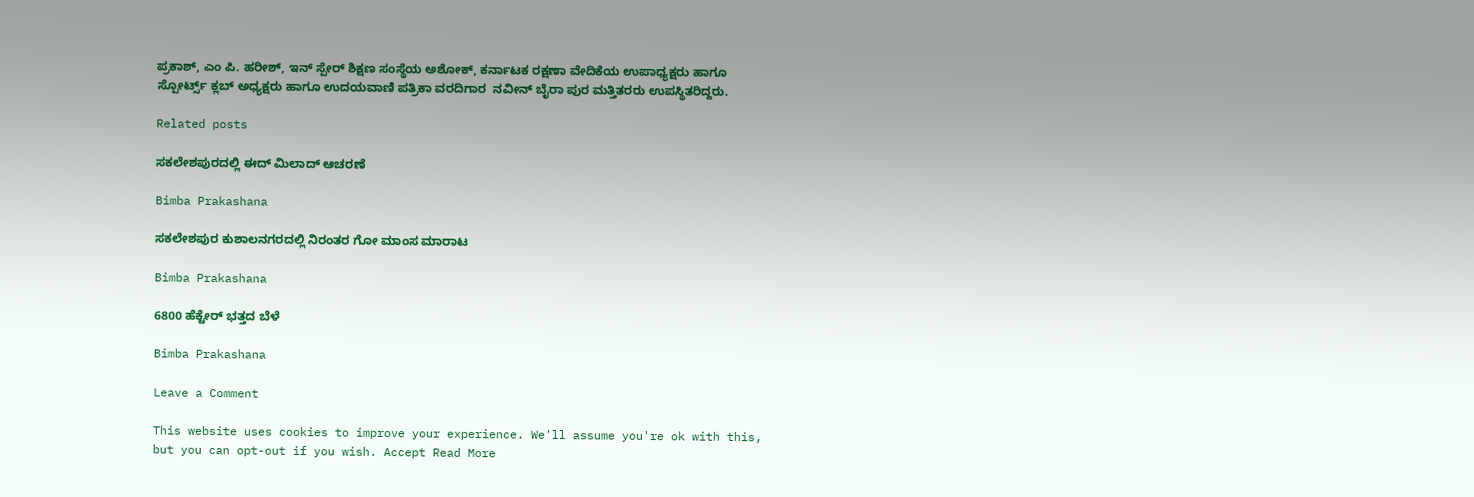ಪ್ರಕಾಶ್, ಎಂ ಪಿ. ಹರೀಶ್, ಇನ್ ಸ್ಪೇರ್ ಶಿಕ್ಷಣ ಸಂಸ್ಥೆಯ ಅಶೋಕ್, ಕರ್ನಾಟಕ ರಕ್ಷಣಾ ವೇದಿಕೆಯ ಉಪಾಧ್ಯಕ್ಷರು ಹಾಗೂ ಸ್ಪೋರ್ಟ್ಸ್ ಕ್ಲಬ್ ಅಧ್ಯಕ್ಷರು ಹಾಗೂ ಉದಯವಾಣಿ ಪತ್ರಿಕಾ ವರದಿಗಾರ  ನವೀನ್ ಬೈರಾ ಪುರ ಮತ್ತಿತರರು ಉಪಸ್ಥಿತರಿದ್ದರು.

Related posts

ಸಕಲೇಶಪುರದಲ್ಲಿ ಈದ್ ಮಿಲಾದ್ ಆಚರಣೆ

Bimba Prakashana

ಸಕಲೇಶಪುರ ಕುಶಾಲನಗರದಲ್ಲಿ ನಿರಂತರ ಗೋ ಮಾಂಸ ಮಾರಾಟ

Bimba Prakashana

6800 ಹೆಕ್ಟೇರ್ ಭತ್ತದ ಬೆಳೆ

Bimba Prakashana

Leave a Comment

This website uses cookies to improve your experience. We'll assume you're ok with this, but you can opt-out if you wish. Accept Read More